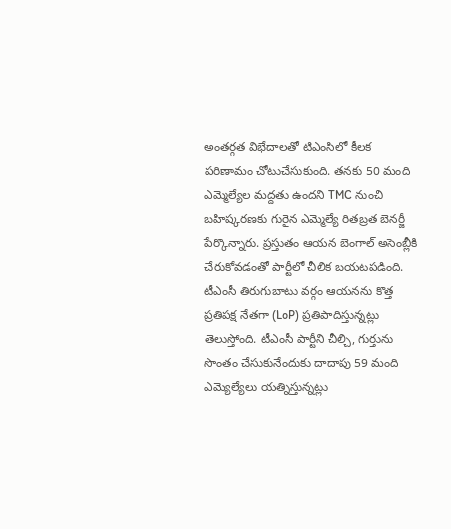అంతర్గత విభేదాలతో టిఎంసిలో కీలక పరిణామం చోటుచేసుకుంది. తనకు 50 మంది ఎమ్మెల్యేల మద్దతు ఉందని TMC నుంచి బహిష్కరణకు గురైన ఎమ్మెల్యే రితబ్రత బెనర్జీ పేర్కొన్నారు. ప్రస్తుతం ఆయన బెంగాల్ అసెంబ్లీకి చేరుకోవడంతో పార్టీలో చీలిక బయటపడింది. టీఎంసీ తిరుగుబాటు వర్గం ఆయనను కొత్త ప్రతిపక్ష నేతగా (LoP) ప్రతిపాదిస్తున్నట్లు తెలుస్తోంది. టీఎంసీ పార్టీని చీల్చి, గుర్తును సొంతం చేసుకునేందుకు దాదాపు 59 మంది ఎమ్యెల్యేలు యత్నిస్తున్నట్లు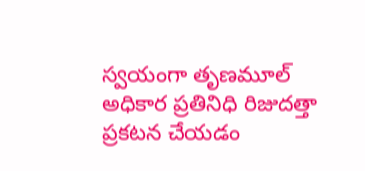స్వయంగా తృణమూల్ అధికార ప్రతినిధి రిజుదత్తా ప్రకటన చేయడం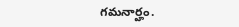గమనార్హం.